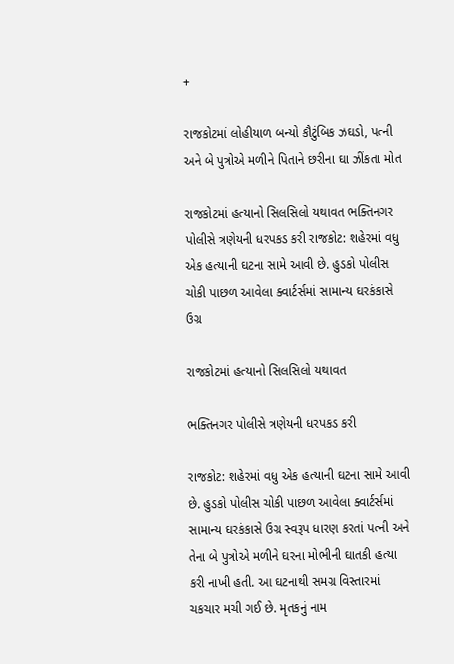+

રાજકોટમાં લોહીયાળ બન્યો કૌટુંબિક ઝઘડો, પત્ની અને બે પુત્રોએ મળીને પિતાને છરીના ઘા ઝીંકતા મોત

રાજકોટમાં હત્યાનો સિલસિલો યથાવત ભક્તિનગર પોલીસે ત્રણેયની ધરપકડ કરી રાજકોટ: શહેરમાં વધુ એક હત્યાની ઘટના સામે આવી છે. હુડકો પોલીસ ચોકી પાછળ આવેલા ક્વાર્ટર્સમાં સામાન્ય ઘરકંકાસે ઉગ્ર

રાજકોટમાં હત્યાનો સિલસિલો યથાવત

ભક્તિનગર પોલીસે ત્રણેયની ધરપકડ કરી

રાજકોટ: શહેરમાં વધુ એક હત્યાની ઘટના સામે આવી છે. હુડકો પોલીસ ચોકી પાછળ આવેલા ક્વાર્ટર્સમાં સામાન્ય ઘરકંકાસે ઉગ્ર સ્વરૂપ ધારણ કરતાં પત્ની અને તેના બે પુત્રોએ મળીને ઘરના મોભીની ઘાતકી હત્યા કરી નાખી હતી. આ ઘટનાથી સમગ્ર વિસ્તારમાં ચકચાર મચી ગઈ છે. મૃતકનું નામ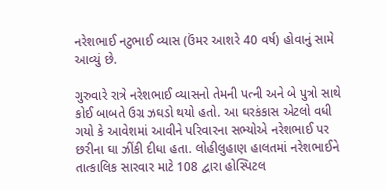નરેશભાઈ નટુભાઈ વ્યાસ (ઉંમર આશરે 40 વર્ષ) હોવાનું સામે આવ્યું છે.

ગુરુવારે રાત્રે નરેશભાઈ વ્યાસનો તેમની પત્ની અને બે પુત્રો સાથે કોઈ બાબતે ઉગ્ર ઝઘડો થયો હતો. આ ઘરકંકાસ એટલો વધી ગયો કે આવેશમાં આવીને પરિવારના સભ્યોએ નરેશભાઈ પર છરીના ઘા ઝીંકી દીધા હતા. લોહીલુહાણ હાલતમાં નરેશભાઈને તાત્કાલિક સારવાર માટે 108 દ્વારા હોસ્પિટલ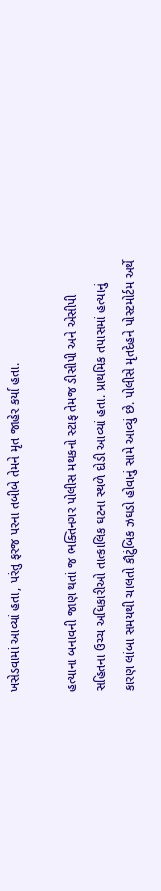ખસેડવામાં આવ્યાં હતા, પરંતુ ફરજ પરના તબીબે તેમને મૃત જાહેર કર્યા હતા.

હત્યાના બનાવની જાણ થતાં જ ભક્તિનગર પોલીસ મથકનો સ્ટાફ તેમજ ડીસીપી અને એસીપી સહિતના ઉચ્ચ અધિકારીઓ તાત્કાલિક ઘટના સ્થળે દોડી આવ્યાં હતા. પ્રાથમિક તપાસમાં હત્યાનું કારણ લાંબા સમયથી ચાલતો કૌટુંબિક ઝઘડો હોવાનું સામે આવ્યું છે. પોલીસે મૃતદેહને પોસ્ટમોર્ટમ અર્થે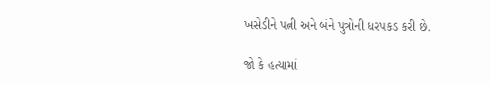ખસેડીને પત્ની અને બંને પુત્રોની ધરપકડ કરી છે.

જો કે હત્યામાં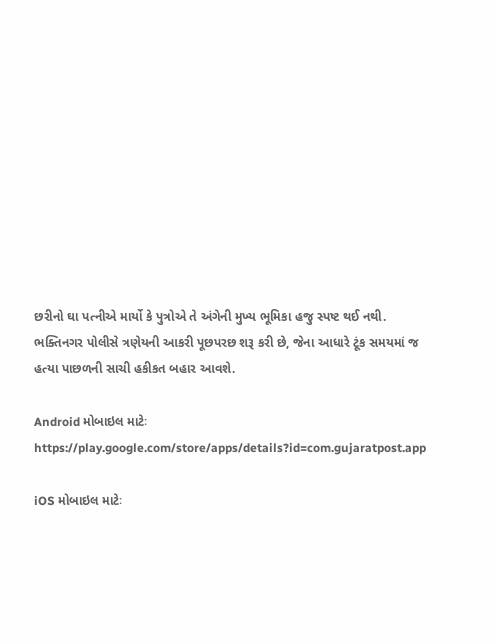છરીનો ઘા પત્નીએ માર્યો કે પુત્રોએ તે અંગેની મુખ્ય ભૂમિકા હજુ સ્પષ્ટ થઈ નથી. ભક્તિનગર પોલીસે ત્રણેયની આકરી પૂછપરછ શરૂ કરી છે, જેના આધારે ટૂંક સમયમાં જ હત્યા પાછળની સાચી હકીકત બહાર આવશે.

Android મોબાઇલ માટેઃ https://play.google.com/store/apps/details?id=com.gujaratpost.app

iOS મોબાઇલ માટેઃ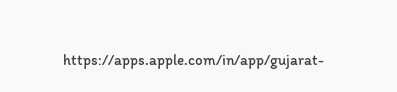https://apps.apple.com/in/app/gujarat-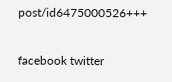post/id6475000526+++

facebook twitter